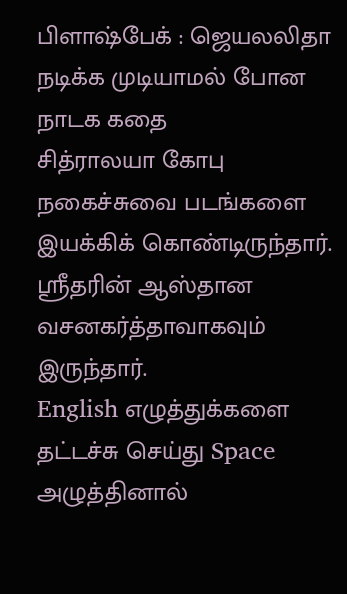பிளாஷ்பேக் : ஜெயலலிதா நடிக்க முடியாமல் போன நாடக கதை
சித்ராலயா கோபு நகைச்சுவை படங்களை இயக்கிக் கொண்டிருந்தார். ஸ்ரீதரின் ஆஸ்தான வசனகர்த்தாவாகவும் இருந்தார்.
English எழுத்துக்களை தட்டச்சு செய்து Space அழுத்தினால்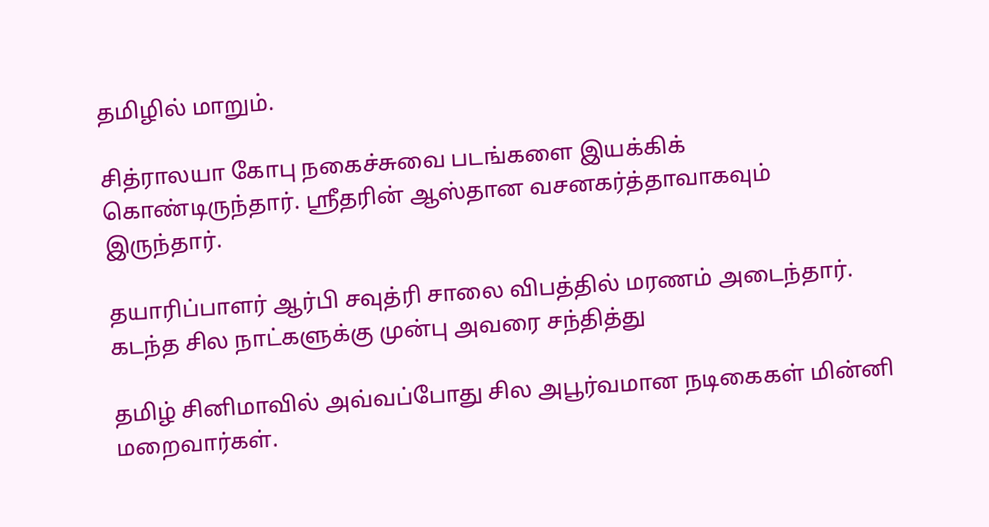தமிழில் மாறும்.

சித்ராலயா கோபு நகைச்சுவை படங்களை இயக்கிக் கொண்டிருந்தார். ஸ்ரீதரின் ஆஸ்தான வசனகர்த்தாவாகவும் இருந்தார்.

தயாரிப்பாளர் ஆர்பி சவுத்ரி சாலை விபத்தில் மரணம் அடைந்தார். கடந்த சில நாட்களுக்கு முன்பு அவரை சந்தித்து

தமிழ் சினிமாவில் அவ்வப்போது சில அபூர்வமான நடிகைகள் மின்னி மறைவார்கள்.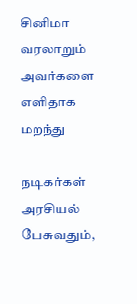சினிமா வரலாறும் அவர்களை எளிதாக மறந்து

நடிகர்கள் அரசியல் பேசுவதும்,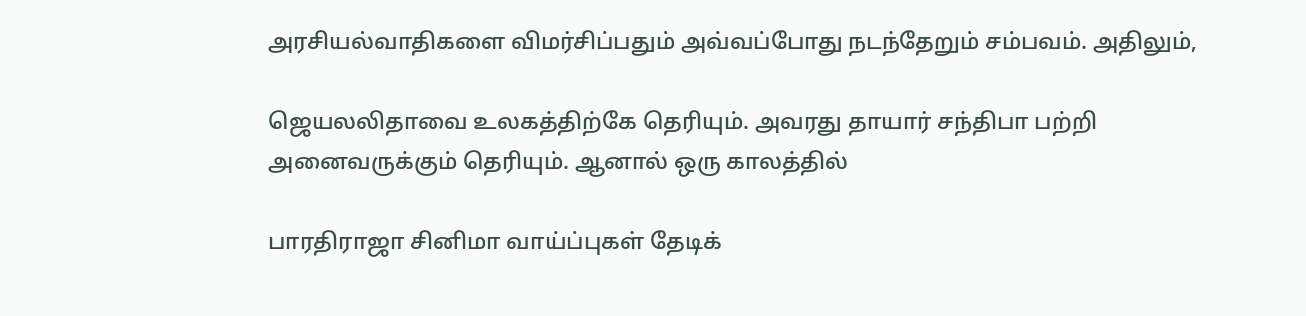அரசியல்வாதிகளை விமர்சிப்பதும் அவ்வப்போது நடந்தேறும் சம்பவம். அதிலும்,

ஜெயலலிதாவை உலகத்திற்கே தெரியும். அவரது தாயார் சந்திபா பற்றி அனைவருக்கும் தெரியும். ஆனால் ஒரு காலத்தில்

பாரதிராஜா சினிமா வாய்ப்புகள் தேடிக்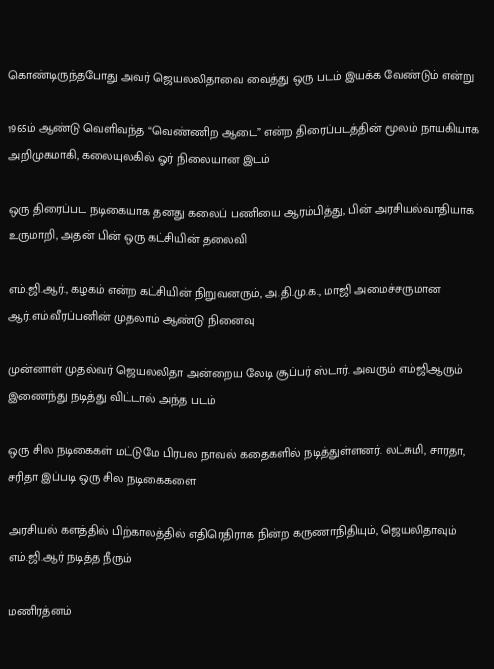கொண்டிருந்தபோது அவர் ஜெயலலிதாவை வைத்து ஒரு படம் இயக்க வேண்டும் என்று

1965ம் ஆண்டு வெளிவந்த “வெண்ணிற ஆடை” என்ற திரைப்படத்தின் மூலம் நாயகியாக அறிமுகமாகி, கலையுலகில் ஓர் நிலையான இடம்

ஒரு திரைப்பட நடிகையாக தனது கலைப் பணியை ஆரம்பித்து, பின் அரசியல்வாதியாக உருமாறி, அதன் பின் ஒரு கட்சியின் தலைவி

எம்.ஜி.ஆர்., கழகம் என்ற கட்சியின் நிறுவனரும், அ.தி.மு.க., மாஜி அமைச்சருமான ஆர்.எம்.வீரப்பனின் முதலாம் ஆண்டு நினைவு

முன்னாள் முதல்வர் ஜெயலலிதா அன்றைய லேடி சூப்பர் ஸ்டார். அவரும் எம்ஜிஆரும் இணைந்து நடித்து விட்டால் அந்த படம்

ஒரு சில நடிகைகள் மட்டுமே பிரபல நாவல் கதைகளில் நடித்துள்ளனர். லட்சுமி, சாரதா, சரிதா இப்படி ஒரு சில நடிகைகளை

அரசியல் களத்தில் பிற்காலத்தில் எதிரெதிராக நின்ற கருணாநிதியும், ஜெயலிதாவும் எம்.ஜி.ஆர் நடித்த நீரும்

மணிரத்னம்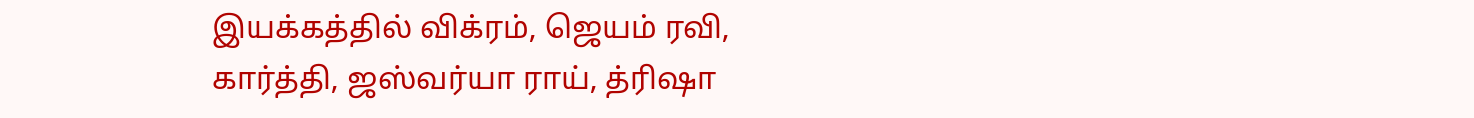இயக்கத்தில் விக்ரம், ஜெயம் ரவி, கார்த்தி, ஜஸ்வர்யா ராய், த்ரிஷா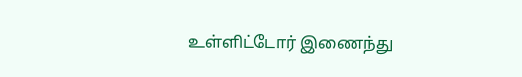உள்ளிட்டோர் இணைந்து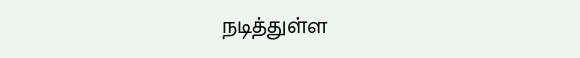நடித்துள்ள